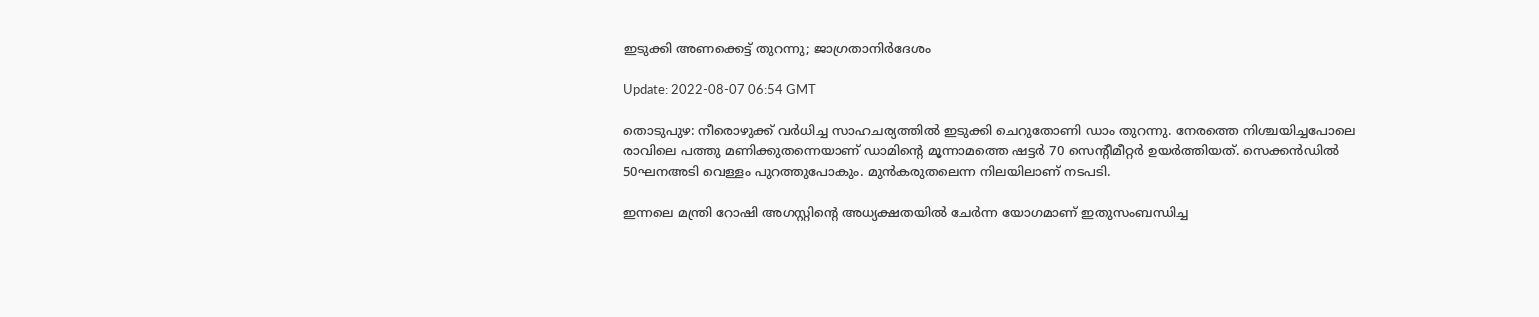ഇടുക്കി അണക്കെട്ട് തുറന്നു; ജാഗ്രതാനിര്‍ദേശം

Update: 2022-08-07 06:54 GMT

തൊടുപുഴ: നീരൊഴുക്ക് വര്‍ധിച്ച സാഹചര്യത്തില്‍ ഇടുക്കി ചെറുതോണി ഡാം തുറന്നു. നേരത്തെ നിശ്ചയിച്ചപോലെ രാവിലെ പത്തു മണിക്കുതന്നെയാണ് ഡാമിന്റെ മൂന്നാമത്തെ ഷട്ടര്‍ 70 സെന്റീമീറ്റര്‍ ഉയര്‍ത്തിയത്. സെക്കന്‍ഡില്‍ 50ഘനഅടി വെള്ളം പുറത്തുപോകും. മുന്‍കരുതലെന്ന നിലയിലാണ് നടപടി.

ഇന്നലെ മന്ത്രി റോഷി അഗസ്റ്റിന്റെ അധ്യക്ഷതയില്‍ ചേര്‍ന്ന യോഗമാണ് ഇതുസംബന്ധിച്ച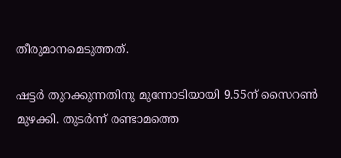തീരുമാനമെടുത്തത്.

ഷട്ടര്‍ തുറക്കുന്നതിനു മുന്നോടിയായി 9.55ന് സൈറണ്‍ മുഴക്കി. തുടര്‍ന്ന് രണ്ടാമത്തെ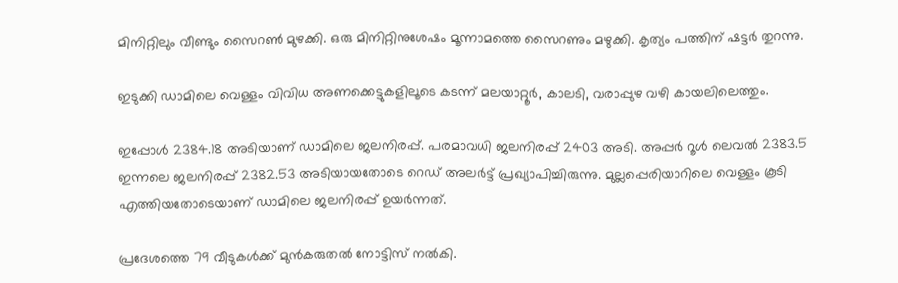മിനിറ്റിലും വീണ്ടും സൈറണ്‍ മുഴക്കി. ഒരു മിനിറ്റിനുശേഷം മൂന്നാമത്തെ സൈറണും മഴുക്കി. കൃത്യം പത്തിന് ഷട്ടര്‍ തുറന്നു.

ഇടുക്കി ഡാമിലെ വെള്ളം വിവിധ അണക്കെട്ടുകളിലൂടെ കടന്ന് മലയാറ്റൂര്‍, കാലടി, വരാപ്പുഴ വഴി കായലിലെത്തും.

ഇപ്പോള്‍ 2384.18 അടിയാണ് ഡാമിലെ ജലനിരപ്പ്. പരമാവധി ജലനിരപ്പ് 2403 അടി. അപ്പര്‍ റൂള്‍ ലെവല്‍ 2383.5 ഇന്നലെ ജലനിരപ്പ് 2382.53 അടിയായതോടെ റെഡ് അലര്‍ട്ട് പ്രഖ്യാപിച്ചിരുന്നു. മുല്ലപ്പെരിയാറിലെ വെള്ളം കൂടി എത്തിയതോടെയാണ് ഡാമിലെ ജലനിരപ്പ് ഉയര്‍ന്നത്.

പ്രദേശത്തെ 79 വീടുകള്‍ക്ക് മുന്‍കരുതല്‍ നോട്ടിസ് നല്‍കി.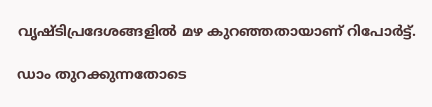വൃഷ്ടിപ്രദേശങ്ങളില്‍ മഴ കുറഞ്ഞതായാണ് റിപോര്‍ട്ട്.

ഡാം തുറക്കുന്നതോടെ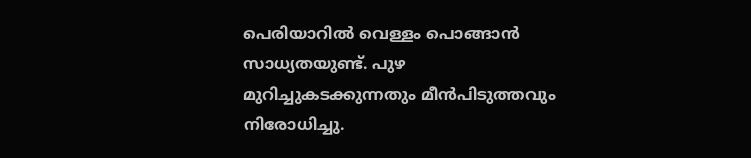പെരിയാറില്‍ വെള്ളം പൊങ്ങാന്‍ സാധ്യതയുണ്ട്. പുഴ മുറിച്ചുകടക്കുന്നതും മീന്‍പിടുത്തവും നിരോധിച്ചു.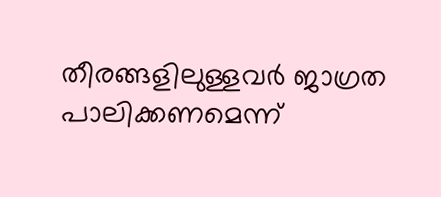തീരങ്ങളിലുള്ളവര്‍ ജാഗ്രത പാലിക്കണമെന്ന്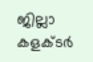ജില്ലാ കളക്ടര്‍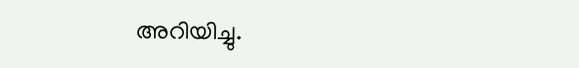അറിയിച്ചു.